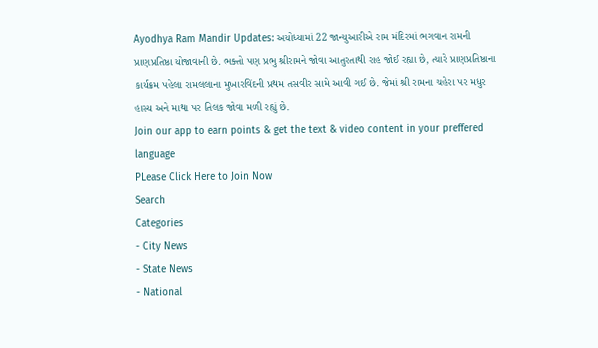Ayodhya Ram Mandir Updates: અયોધ્યામાં 22 જાન્યુઆરીએ રામ મંદિરમાં ભગવાન રામની પ્રાણપ્રતિષ્ઠા યોજાવાની છે. ભક્તો પણ પ્રભુ શ્રીરામને જોવા આતુરતાથી રાહ જોઈ રહ્યા છે, ત્યારે પ્રાણપ્રતિષ્ઠાના કાર્યક્રમ પહેલા રામલલાના મુખારવિંદની પ્રથમ તસવીર સામે આવી ગઈ છે. જેમાં શ્રી રામના ચહેરા પર મધુર હાસ્ય અને માથા પર તિલક જોવા મળી રહ્યું છે.
Join our app to earn points & get the text & video content in your preffered language
PLease Click Here to Join Now
Search
Categories
- City News
- State News
- National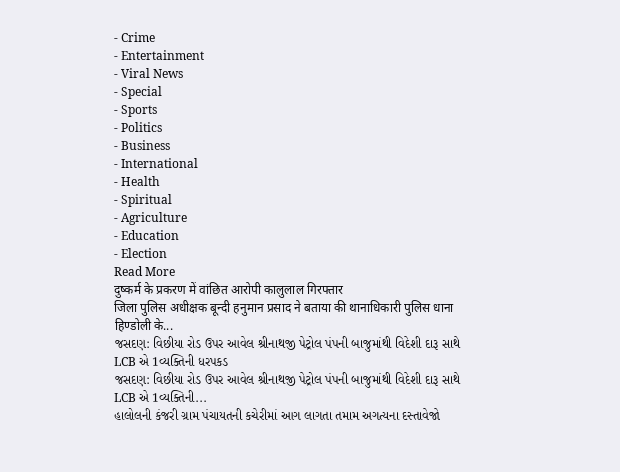- Crime
- Entertainment
- Viral News
- Special
- Sports
- Politics
- Business
- International
- Health
- Spiritual
- Agriculture
- Education
- Election
Read More
दुष्कर्म के प्रकरण में वांछित आरोपी कालुलाल गिरफ्तार
जिला पुलिस अधीक्षक बून्दी हनुमान प्रसाद ने बताया की थानाधिकारी पुलिस धाना हिण्डोली के...
જસદણ: વિછીયા રોડ ઉપર આવેલ શ્રીનાથજી પેટ્રોલ પંપની બાજુમાંથી વિદેશી દારૂ સાથે LCB એ 1વ્યક્તિની ધરપકડ
જસદણ: વિછીયા રોડ ઉપર આવેલ શ્રીનાથજી પેટ્રોલ પંપની બાજુમાંથી વિદેશી દારૂ સાથે LCB એ 1વ્યક્તિની...
હાલોલની કંજરી ગ્રામ પંચાયતની કચેરીમાં આગ લાગતા તમામ અગત્યના દસ્તાવેજો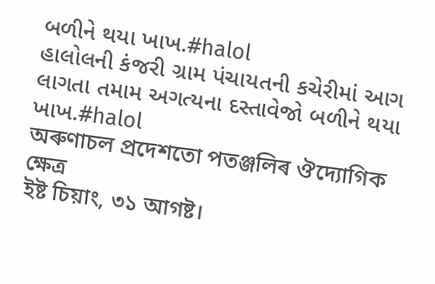બળીને થયા ખાખ.#halol
હાલોલની કંજરી ગ્રામ પંચાયતની કચેરીમાં આગ લાગતા તમામ અગત્યના દસ્તાવેજો બળીને થયા ખાખ.#halol
অৰুণাচল প্ৰদেশতো পতঞ্জলিৰ ঔদ্যোগিক ক্ষেত্ৰ
ইষ্ট চিয়াং, ৩১ আগষ্ট।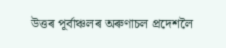উত্তৰ পূৰ্বাঞ্চলৰ অৰুণাচল প্ৰদেশলৈ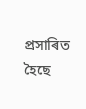প্ৰসাৰিত হৈছে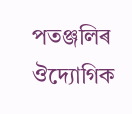পতঞ্জলিৰ ঔদ্যোগিক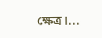ক্ষেত্ৰ।...